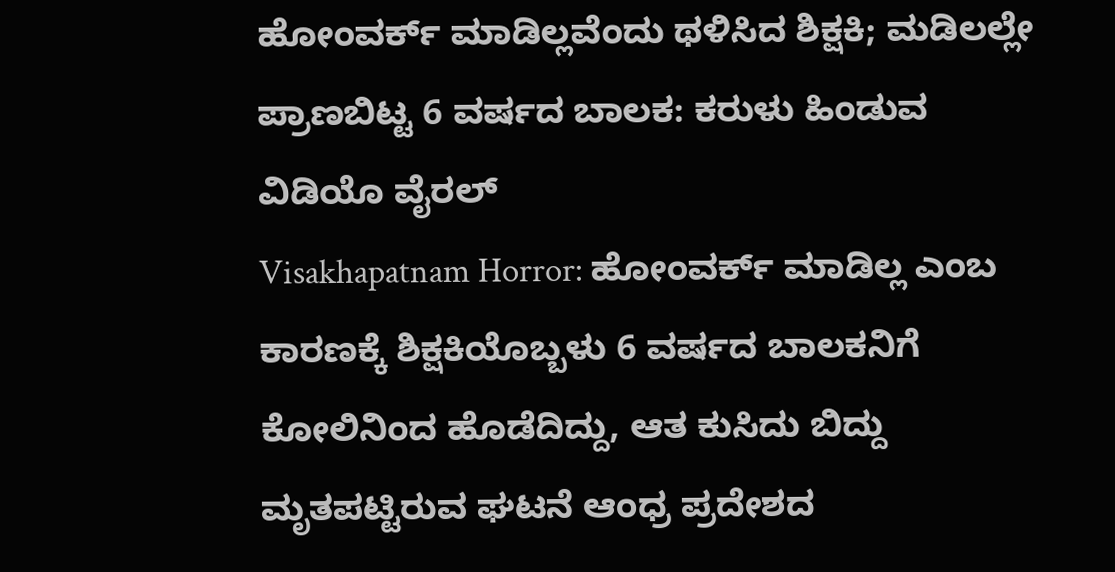ಹೋಂವರ್ಕ್ ಮಾಡಿಲ್ಲವೆಂದು ಥಳಿಸಿದ ಶಿಕ್ಷಕಿ; ಮಡಿಲಲ್ಲೇ ಪ್ರಾಣಬಿಟ್ಟ 6 ವರ್ಷದ ಬಾಲಕ: ಕರುಳು ಹಿಂಡುವ ವಿಡಿಯೊ ವೈರಲ್
Visakhapatnam Horror: ಹೋಂವರ್ಕ್ ಮಾಡಿಲ್ಲ ಎಂಬ ಕಾರಣಕ್ಕೆ ಶಿಕ್ಷಕಿಯೊಬ್ಬಳು 6 ವರ್ಷದ ಬಾಲಕನಿಗೆ ಕೋಲಿನಿಂದ ಹೊಡೆದಿದ್ದು, ಆತ ಕುಸಿದು ಬಿದ್ದು ಮೃತಪಟ್ಟಿರುವ ಘಟನೆ ಆಂಧ್ರ ಪ್ರದೇಶದ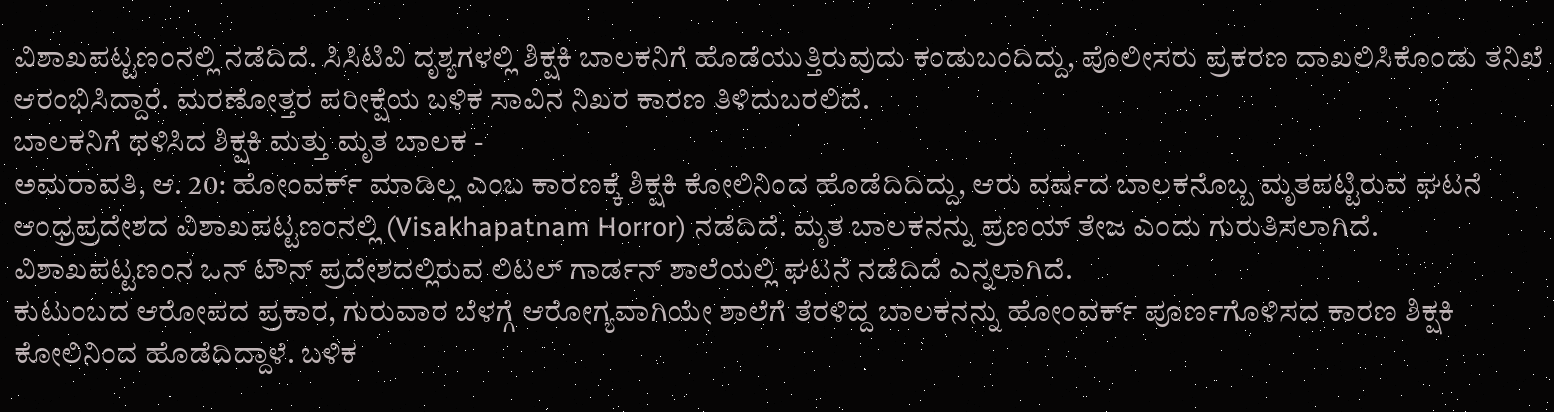ವಿಶಾಖಪಟ್ಟಣಂನಲ್ಲಿ ನಡೆದಿದೆ. ಸಿಸಿಟಿವಿ ದೃಶ್ಯಗಳಲ್ಲಿ ಶಿಕ್ಷಕಿ ಬಾಲಕನಿಗೆ ಹೊಡೆಯುತ್ತಿರುವುದು ಕಂಡುಬಂದಿದ್ದು, ಪೊಲೀಸರು ಪ್ರಕರಣ ದಾಖಲಿಸಿಕೊಂಡು ತನಿಖೆ ಆರಂಭಿಸಿದ್ದಾರೆ. ಮರಣೋತ್ತರ ಪರೀಕ್ಷೆಯ ಬಳಿಕ ಸಾವಿನ ನಿಖರ ಕಾರಣ ತಿಳಿದುಬರಲಿದೆ.
ಬಾಲಕನಿಗೆ ಥಳಿಸಿದ ಶಿಕ್ಷಕಿ ಮತ್ತು ಮೃತ ಬಾಲಕ -
ಅಮರಾವತಿ, ಆ. 20: ಹೋಂವರ್ಕ್ ಮಾಡಿಲ್ಲ ಎಂಬ ಕಾರಣಕ್ಕೆ ಶಿಕ್ಷಕಿ ಕೋಲಿನಿಂದ ಹೊಡೆದಿದಿದ್ದು, ಆರು ವರ್ಷದ ಬಾಲಕನೊಬ್ಬ ಮೃತಪಟ್ಟಿರುವ ಘಟನೆ ಆಂಧ್ರಪ್ರದೇಶದ ವಿಶಾಖಪಟ್ಟಣಂನಲ್ಲಿ (Visakhapatnam Horror) ನಡೆದಿದೆ. ಮೃತ ಬಾಲಕನನ್ನು ಪ್ರಣಯ್ ತೇಜ ಎಂದು ಗುರುತಿಸಲಾಗಿದೆ. ವಿಶಾಖಪಟ್ಟಣಂನ ಒನ್ ಟೌನ್ ಪ್ರದೇಶದಲ್ಲಿರುವ ಲಿಟಲ್ ಗಾರ್ಡನ್ ಶಾಲೆಯಲ್ಲಿ ಘಟನೆ ನಡೆದಿದೆ ಎನ್ನಲಾಗಿದೆ.
ಕುಟುಂಬದ ಆರೋಪದ ಪ್ರಕಾರ, ಗುರುವಾರ ಬೆಳಗ್ಗೆ ಆರೋಗ್ಯವಾಗಿಯೇ ಶಾಲೆಗೆ ತೆರಳಿದ್ದ ಬಾಲಕನನ್ನು ಹೋಂವರ್ಕ್ ಪೂರ್ಣಗೊಳಿಸದ ಕಾರಣ ಶಿಕ್ಷಕಿ ಕೋಲಿನಿಂದ ಹೊಡೆದಿದ್ದಾಳೆ. ಬಳಿಕ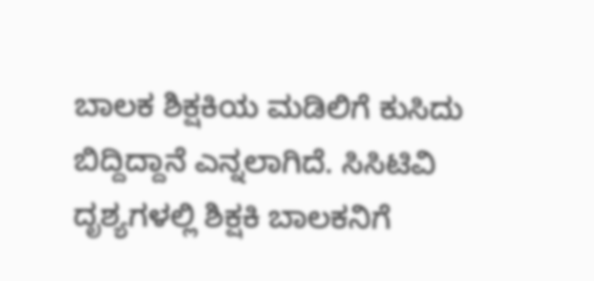ಬಾಲಕ ಶಿಕ್ಷಕಿಯ ಮಡಿಲಿಗೆ ಕುಸಿದು ಬಿದ್ದಿದ್ದಾನೆ ಎನ್ನಲಾಗಿದೆ. ಸಿಸಿಟಿವಿ ದೃಶ್ಯಗಳಲ್ಲಿ ಶಿಕ್ಷಕಿ ಬಾಲಕನಿಗೆ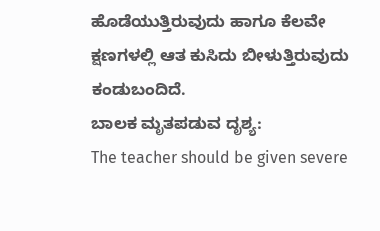ಹೊಡೆಯುತ್ತಿರುವುದು ಹಾಗೂ ಕೆಲವೇ ಕ್ಷಣಗಳಲ್ಲಿ ಆತ ಕುಸಿದು ಬೀಳುತ್ತಿರುವುದು ಕಂಡುಬಂದಿದೆ.
ಬಾಲಕ ಮೃತಪಡುವ ದೃಶ್ಯ:
The teacher should be given severe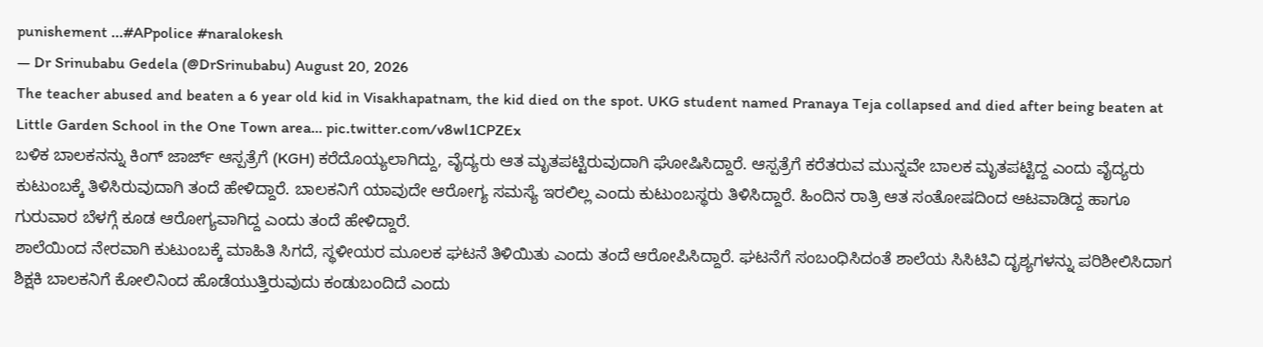punishement ...#APpolice #naralokesh
— Dr Srinubabu Gedela (@DrSrinubabu) August 20, 2026
The teacher abused and beaten a 6 year old kid in Visakhapatnam, the kid died on the spot. UKG student named Pranaya Teja collapsed and died after being beaten at Little Garden School in the One Town area… pic.twitter.com/v8wl1CPZEx
ಬಳಿಕ ಬಾಲಕನನ್ನು ಕಿಂಗ್ ಜಾರ್ಜ್ ಆಸ್ಪತ್ರೆಗೆ (KGH) ಕರೆದೊಯ್ಯಲಾಗಿದ್ದು, ವೈದ್ಯರು ಆತ ಮೃತಪಟ್ಟಿರುವುದಾಗಿ ಘೋಷಿಸಿದ್ದಾರೆ. ಆಸ್ಪತ್ರೆಗೆ ಕರೆತರುವ ಮುನ್ನವೇ ಬಾಲಕ ಮೃತಪಟ್ಟಿದ್ದ ಎಂದು ವೈದ್ಯರು ಕುಟುಂಬಕ್ಕೆ ತಿಳಿಸಿರುವುದಾಗಿ ತಂದೆ ಹೇಳಿದ್ದಾರೆ. ಬಾಲಕನಿಗೆ ಯಾವುದೇ ಆರೋಗ್ಯ ಸಮಸ್ಯೆ ಇರಲಿಲ್ಲ ಎಂದು ಕುಟುಂಬಸ್ಥರು ತಿಳಿಸಿದ್ದಾರೆ. ಹಿಂದಿನ ರಾತ್ರಿ ಆತ ಸಂತೋಷದಿಂದ ಆಟವಾಡಿದ್ದ ಹಾಗೂ ಗುರುವಾರ ಬೆಳಗ್ಗೆ ಕೂಡ ಆರೋಗ್ಯವಾಗಿದ್ದ ಎಂದು ತಂದೆ ಹೇಳಿದ್ದಾರೆ.
ಶಾಲೆಯಿಂದ ನೇರವಾಗಿ ಕುಟುಂಬಕ್ಕೆ ಮಾಹಿತಿ ಸಿಗದೆ, ಸ್ಥಳೀಯರ ಮೂಲಕ ಘಟನೆ ತಿಳಿಯಿತು ಎಂದು ತಂದೆ ಆರೋಪಿಸಿದ್ದಾರೆ. ಘಟನೆಗೆ ಸಂಬಂಧಿಸಿದಂತೆ ಶಾಲೆಯ ಸಿಸಿಟಿವಿ ದೃಶ್ಯಗಳನ್ನು ಪರಿಶೀಲಿಸಿದಾಗ ಶಿಕ್ಷಕಿ ಬಾಲಕನಿಗೆ ಕೋಲಿನಿಂದ ಹೊಡೆಯುತ್ತಿರುವುದು ಕಂಡುಬಂದಿದೆ ಎಂದು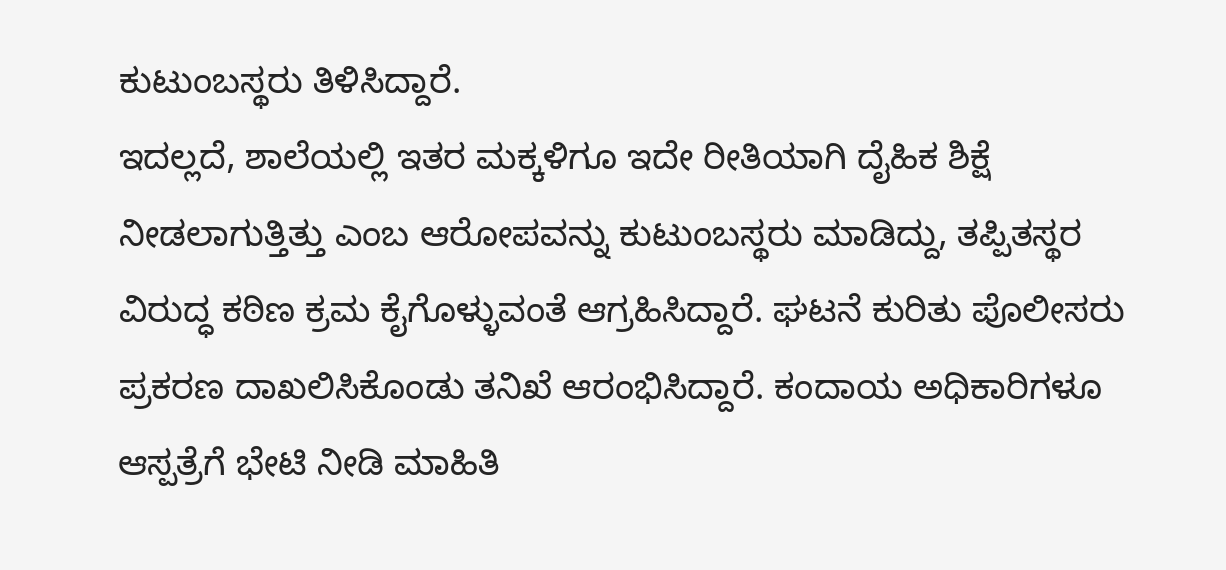ಕುಟುಂಬಸ್ಥರು ತಿಳಿಸಿದ್ದಾರೆ.
ಇದಲ್ಲದೆ, ಶಾಲೆಯಲ್ಲಿ ಇತರ ಮಕ್ಕಳಿಗೂ ಇದೇ ರೀತಿಯಾಗಿ ದೈಹಿಕ ಶಿಕ್ಷೆ ನೀಡಲಾಗುತ್ತಿತ್ತು ಎಂಬ ಆರೋಪವನ್ನು ಕುಟುಂಬಸ್ಥರು ಮಾಡಿದ್ದು, ತಪ್ಪಿತಸ್ಥರ ವಿರುದ್ಧ ಕಠಿಣ ಕ್ರಮ ಕೈಗೊಳ್ಳುವಂತೆ ಆಗ್ರಹಿಸಿದ್ದಾರೆ. ಘಟನೆ ಕುರಿತು ಪೊಲೀಸರು ಪ್ರಕರಣ ದಾಖಲಿಸಿಕೊಂಡು ತನಿಖೆ ಆರಂಭಿಸಿದ್ದಾರೆ. ಕಂದಾಯ ಅಧಿಕಾರಿಗಳೂ ಆಸ್ಪತ್ರೆಗೆ ಭೇಟಿ ನೀಡಿ ಮಾಹಿತಿ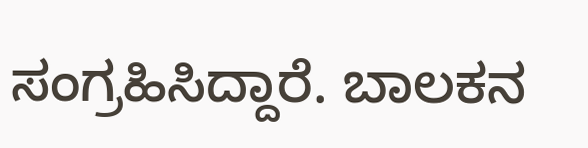ಸಂಗ್ರಹಿಸಿದ್ದಾರೆ. ಬಾಲಕನ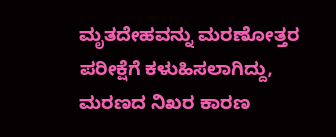ಮೃತದೇಹವನ್ನು ಮರಣೋತ್ತರ ಪರೀಕ್ಷೆಗೆ ಕಳುಹಿಸಲಾಗಿದ್ದು, ಮರಣದ ನಿಖರ ಕಾರಣ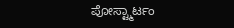ಪೋಸ್ಟ್ಮಾರ್ಟಂ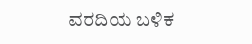ವರದಿಯ ಬಳಿಕ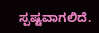ಸ್ಪಷ್ಟವಾಗಲಿದೆ.